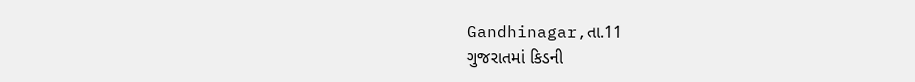Gandhinagar,તા.11
ગુજરાતમાં કિડની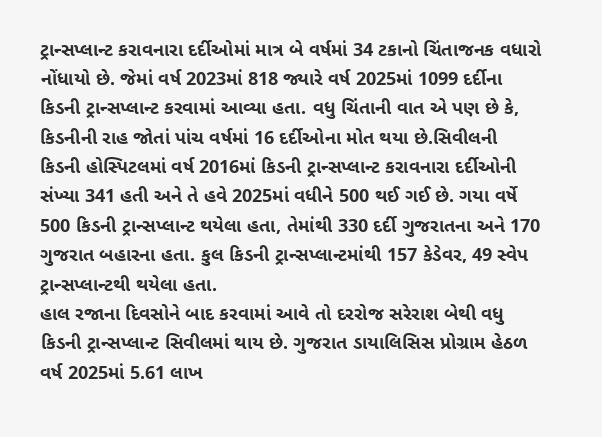ટ્રાન્સપ્લાન્ટ કરાવનારા દર્દીઓમાં માત્ર બે વર્ષમાં 34 ટકાનો ચિંતાજનક વધારો નોંધાયો છે. જેમાં વર્ષ 2023માં 818 જ્યારે વર્ષ 2025માં 1099 દર્દીના કિડની ટ્રાન્સપ્લાન્ટ કરવામાં આવ્યા હતા. વધુ ચિંતાની વાત એ પણ છે કે, કિડનીની રાહ જોતાં પાંચ વર્ષમાં 16 દર્દીઓના મોત થયા છે.સિવીલની કિડની હોસ્પિટલમાં વર્ષ 2016માં કિડની ટ્રાન્સપ્લાન્ટ કરાવનારા દર્દીઓની સંખ્યા 341 હતી અને તે હવે 2025માં વધીને 500 થઈ ગઈ છે. ગયા વર્ષે 500 કિડની ટ્રાન્સપ્લાન્ટ થયેલા હતા, તેમાંથી 330 દર્દી ગુજરાતના અને 170 ગુજરાત બહારના હતા. કુલ કિડની ટ્રાન્સપ્લાન્ટમાંથી 157 કેડેવર, 49 સ્વેપ ટ્રાન્સપ્લાન્ટથી થયેલા હતા.
હાલ રજાના દિવસોને બાદ કરવામાં આવે તો દરરોજ સરેરાશ બેથી વધુ કિડની ટ્રાન્સપ્લાન્ટ સિવીલમાં થાય છે. ગુજરાત ડાયાલિસિસ પ્રોગ્રામ હેઠળ વર્ષ 2025માં 5.61 લાખ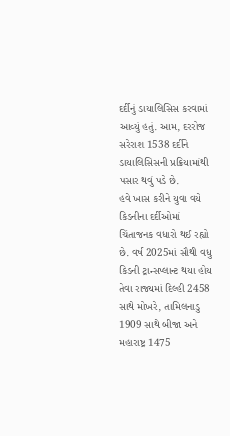દર્દીનું ડાયાલિસિસ કરવામાં આવ્યું હતું. આમ, દરરોજ સરેરાશ 1538 દર્દીને ડાયાલિસિસની પ્રક્રિયામાંથી પસાર થવું પડે છે.
હવે ખાસ કરીને યુવા વયે કિડનીના દર્દીઓમાં ચિંતાજનક વધારો થઈ રહ્યો છે. વર્ષ 2025માં સૌથી વધુ કિડની ટ્રાન્સપ્લાન્ટ થયા હોય તેવા રાજ્યમાં દિલ્હી 2458 સાથે મોખરે, તામિલનાડુ 1909 સાથે બીજા અને મહારાષ્ટ્ર 1475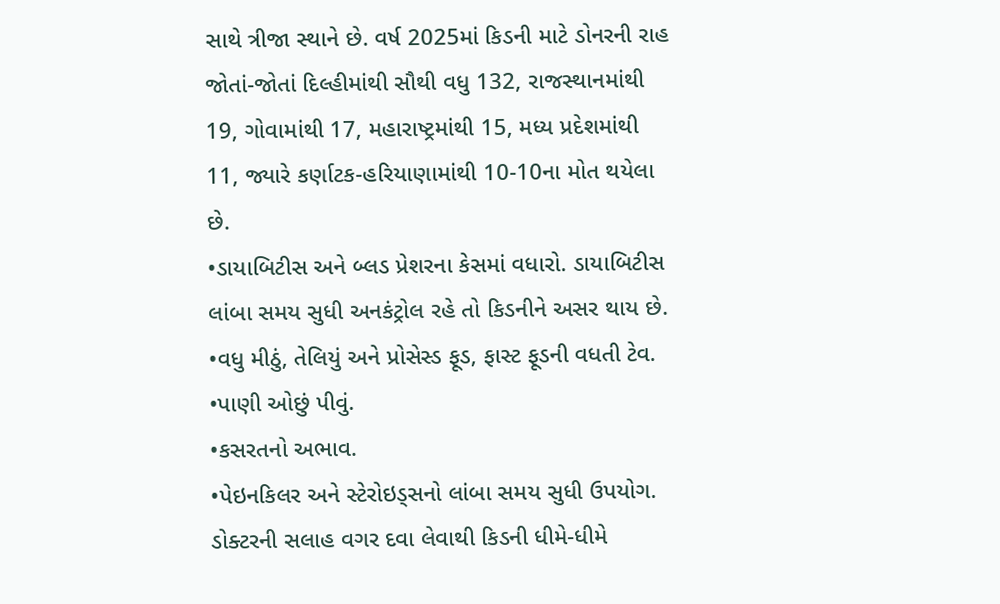સાથે ત્રીજા સ્થાને છે. વર્ષ 2025માં કિડની માટે ડોનરની રાહ જોતાં-જોતાં દિલ્હીમાંથી સૌથી વધુ 132, રાજસ્થાનમાંથી 19, ગોવામાંથી 17, મહારાષ્ટ્રમાંથી 15, મધ્ય પ્રદેશમાંથી 11, જ્યારે કર્ણાટક-હરિયાણામાંથી 10-10ના મોત થયેલા છે.
•ડાયાબિટીસ અને બ્લડ પ્રેશરના કેસમાં વધારો. ડાયાબિટીસ લાંબા સમય સુધી અનકંટ્રોલ રહે તો કિડનીને અસર થાય છે.
•વધુ મીઠું, તેલિયું અને પ્રોસેસ્ડ ફૂડ, ફાસ્ટ ફૂડની વધતી ટેવ.
•પાણી ઓછું પીવું.
•કસરતનો અભાવ.
•પેઇનકિલર અને સ્ટેરોઇડ્સનો લાંબા સમય સુધી ઉપયોગ. ડોક્ટરની સલાહ વગર દવા લેવાથી કિડની ધીમે-ધીમે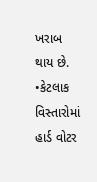ખરાબ થાય છે.
•કેટલાક વિસ્તારોમાં હાર્ડ વોટર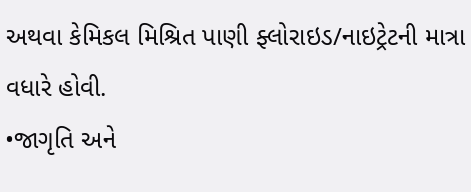અથવા કેમિકલ મિશ્રિત પાણી ફ્લોરાઇડ/નાઇટ્રેટની માત્રા વધારે હોવી.
•જાગૃતિ અને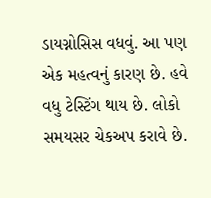ડાયગ્નોસિસ વધવું. આ પણ એક મહત્વનું કારણ છે. હવે વધુ ટેસ્ટિંગ થાય છે. લોકો સમયસર ચેકઅપ કરાવે છે.